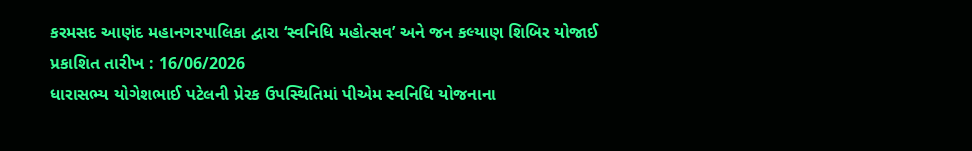કરમસદ આણંદ મહાનગરપાલિકા દ્વારા ‘સ્વનિધિ મહોત્સવ’ અને જન કલ્યાણ શિબિર યોજાઈ
પ્રકાશિત તારીખ : 16/06/2026
ધારાસભ્ય યોગેશભાઈ પટેલની પ્રેરક ઉપસ્થિતિમાં પીએમ સ્વનિધિ યોજનાના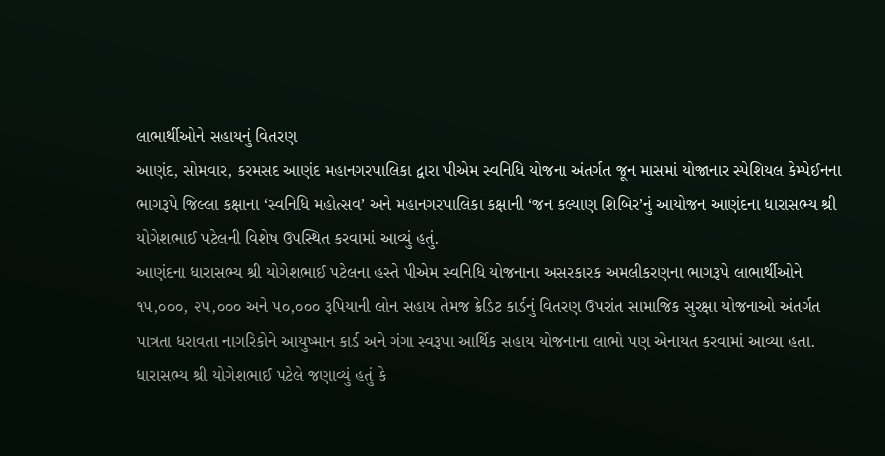લાભાર્થીઓને સહાયનું વિતરણ
આણંદ, સોમવાર, કરમસદ આણંદ મહાનગરપાલિકા દ્વારા પીએમ સ્વનિધિ યોજના અંતર્ગત જૂન માસમાં યોજાનાર સ્પેશિયલ કેમ્પેઈનના ભાગરૂપે જિલ્લા કક્ષાના ‘સ્વનિધિ મહોત્સવ’ અને મહાનગરપાલિકા કક્ષાની ‘જન કલ્યાણ શિબિર’નું આયોજન આણંદના ધારાસભ્ય શ્રી યોગેશભાઈ પટેલની વિશેષ ઉપસ્થિત કરવામાં આવ્યું હતું.
આણંદના ધારાસભ્ય શ્રી યોગેશભાઈ પટેલના હસ્તે પીએમ સ્વનિધિ યોજનાના અસરકારક અમલીકરણના ભાગરૂપે લાભાર્થીઓને ૧૫,૦૦૦, ૨૫,૦૦૦ અને ૫૦,૦૦૦ રૂપિયાની લોન સહાય તેમજ ક્રેડિટ કાર્ડનું વિતરણ ઉપરાંત સામાજિક સુરક્ષા યોજનાઓ અંતર્ગત પાત્રતા ધરાવતા નાગરિકોને આયુષ્માન કાર્ડ અને ગંગા સ્વરૂપા આર્થિક સહાય યોજનાના લાભો પણ એનાયત કરવામાં આવ્યા હતા.
ધારાસભ્ય શ્રી યોગેશભાઈ પટેલે જણાવ્યું હતું કે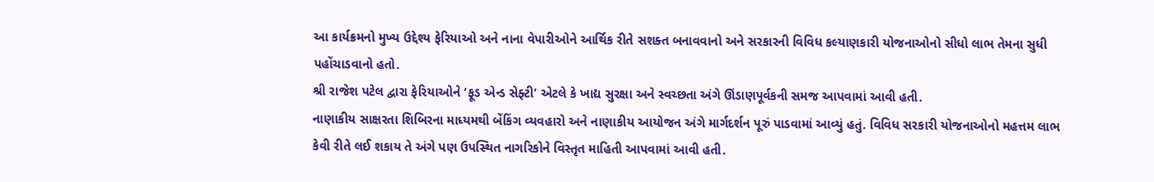આ કાર્યક્રમનો મુખ્ય ઉદ્દેશ્ય ફેરિયાઓ અને નાના વેપારીઓને આર્થિક રીતે સશક્ત બનાવવાનો અને સરકારની વિવિધ કલ્યાણકારી યોજનાઓનો સીધો લાભ તેમના સુધી પહોંચાડવાનો હતો.
શ્રી રાજેશ પટેલ દ્વારા ફેરિયાઓને ‘ફૂડ એન્ડ સેફ્ટી’ એટલે કે ખાદ્ય સુરક્ષા અને સ્વચ્છતા અંગે ઊંડાણપૂર્વકની સમજ આપવામાં આવી હતી.
નાણાકીય સાક્ષરતા શિબિરના માધ્યમથી બેંકિંગ વ્યવહારો અને નાણાકીય આયોજન અંગે માર્ગદર્શન પૂરું પાડવામાં આવ્યું હતું. વિવિધ સરકારી યોજનાઓનો મહત્તમ લાભ કેવી રીતે લઈ શકાય તે અંગે પણ ઉપસ્થિત નાગરિકોને વિસ્તૃત માહિતી આપવામાં આવી હતી.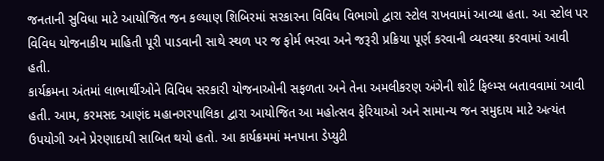જનતાની સુવિધા માટે આયોજિત જન કલ્યાણ શિબિરમાં સરકારના વિવિધ વિભાગો દ્વારા સ્ટોલ રાખવામાં આવ્યા હતા. આ સ્ટોલ પર વિવિધ યોજનાકીય માહિતી પૂરી પાડવાની સાથે સ્થળ પર જ ફોર્મ ભરવા અને જરૂરી પ્રક્રિયા પૂર્ણ કરવાની વ્યવસ્થા કરવામાં આવી હતી.
કાર્યક્રમના અંતમાં લાભાર્થીઓને વિવિધ સરકારી યોજનાઓની સફળતા અને તેના અમલીકરણ અંગેની શોર્ટ ફિલ્મ્સ બતાવવામાં આવી હતી. આમ, કરમસદ આણંદ મહાનગરપાલિકા દ્વારા આયોજિત આ મહોત્સવ ફેરિયાઓ અને સામાન્ય જન સમુદાય માટે અત્યંત ઉપયોગી અને પ્રેરણાદાયી સાબિત થયો હતો. આ કાર્યક્રમમાં મનપાના ડેપ્યુટી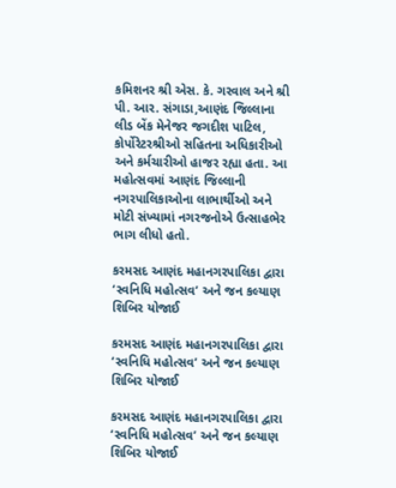કમિશનર શ્રી એસ. કે. ગરવાલ અને શ્રી પી. આર. સંગાડા,આણંદ જિલ્લાના લીડ બેંક મેનેજર જગદીશ પાટિલ, કોર્પોરેટરશ્રીઓ સહિતના અધિકારીઓ અને કર્મચારીઓ હાજર રહ્યા હતા. આ મહોત્સવમાં આણંદ જિલ્લાની નગરપાલિકાઓના લાભાર્થીઓ અને મોટી સંખ્યામાં નગરજનોએ ઉત્સાહભેર ભાગ લીધો હતો.

કરમસદ આણંદ મહાનગરપાલિકા દ્વારા ‘સ્વનિધિ મહોત્સવ’ અને જન કલ્યાણ શિબિર યોજાઈ

કરમસદ આણંદ મહાનગરપાલિકા દ્વારા ‘સ્વનિધિ મહોત્સવ’ અને જન કલ્યાણ શિબિર યોજાઈ

કરમસદ આણંદ મહાનગરપાલિકા દ્વારા ‘સ્વનિધિ મહોત્સવ’ અને જન કલ્યાણ શિબિર યોજાઈ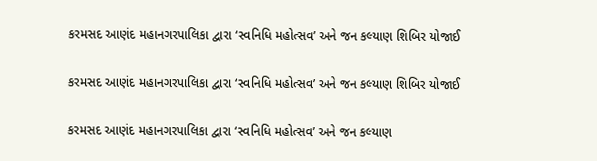કરમસદ આણંદ મહાનગરપાલિકા દ્વારા ‘સ્વનિધિ મહોત્સવ’ અને જન કલ્યાણ શિબિર યોજાઈ

કરમસદ આણંદ મહાનગરપાલિકા દ્વારા ‘સ્વનિધિ મહોત્સવ’ અને જન કલ્યાણ શિબિર યોજાઈ

કરમસદ આણંદ મહાનગરપાલિકા દ્વારા ‘સ્વનિધિ મહોત્સવ’ અને જન કલ્યાણ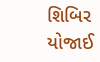શિબિર યોજાઈ